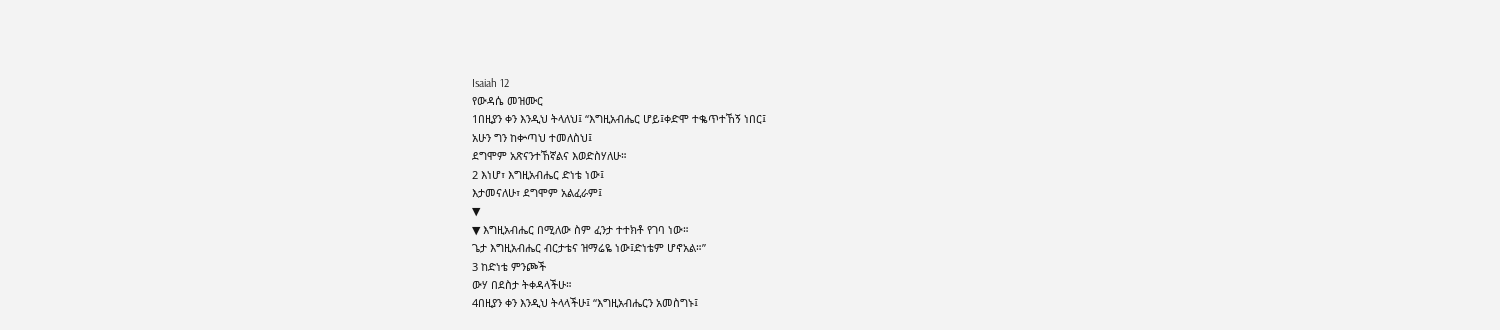Isaiah 12
የውዳሴ መዝሙር
1በዚያን ቀን እንዲህ ትላለህ፤ “እግዚአብሔር ሆይ፤ቀድሞ ተቈጥተኸኝ ነበር፤
አሁን ግን ከቍጣህ ተመለስህ፤
ደግሞም አጽናንተኸኛልና እወድስሃለሁ።
2 እነሆ፣ እግዚአብሔር ድነቴ ነው፤
እታመናለሁ፣ ደግሞም አልፈራም፤
▼
▼ እግዚአብሔር በሚለው ስም ፈንታ ተተክቶ የገባ ነው።
ጌታ እግዚአብሔር ብርታቴና ዝማሬዬ ነው፤ድነቴም ሆኖአል።”
3 ከድነቴ ምንጮች
ውሃ በደስታ ትቀዳላችሁ።
4በዚያን ቀን እንዲህ ትላላችሁ፤ “እግዚአብሔርን አመስግኑ፤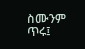ስሙንም ጥሩ፤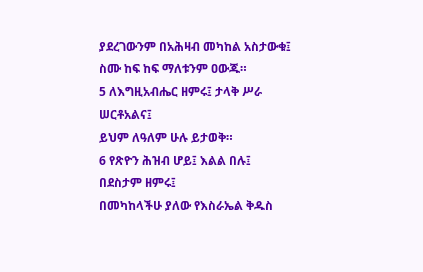ያደረገውንም በአሕዛብ መካከል አስታውቁ፤
ስሙ ከፍ ከፍ ማለቱንም ዐውጁ።
5 ለእግዚአብሔር ዘምሩ፤ ታላቅ ሥራ ሠርቶአልና፤
ይህም ለዓለም ሁሉ ይታወቅ።
6 የጽዮን ሕዝብ ሆይ፤ እልል በሉ፤
በደስታም ዘምሩ፤
በመካከላችሁ ያለው የእስራኤል ቅዱስ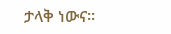ታላቅ ነውና።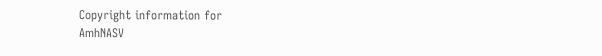Copyright information for
AmhNASV